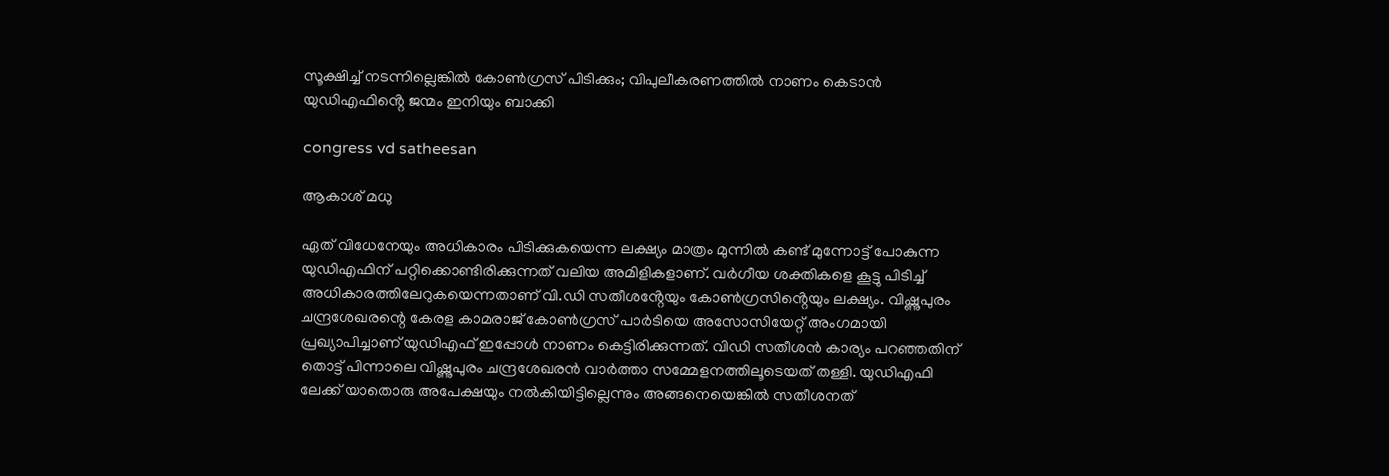സൂക്ഷിച്ച് നടന്നില്ലെങ്കിൽ കോൺഗ്രസ് പിടിക്കും; വിപുലീകരണത്തിൽ നാണം കെടാൻ യുഡിഎഫിൻ്റെ ജന്മം ഇനിയും ബാക്കി

congress vd satheesan

ആകാശ് മധു

ഏത് വിധേനേയും അധികാരം പിടിക്കുകയെന്ന ലക്ഷ്യം മാത്രം മുന്നിൽ കണ്ട് മുന്നോട്ട് പോകുന്ന യുഡിഎഫിന് പറ്റിക്കൊണ്ടിരിക്കുന്നത് വലിയ അമിളികളാണ്. വർഗീയ ശക്തികളെ കൂട്ടു പിടിച്ച് അധികാരത്തിലേറുകയെന്നതാണ് വി.ഡി സതീശൻ്റേയും കോൺഗ്രസിൻ്റെയും ലക്ഷ്യം. വിഷ്ണുപുരം ചന്ദ്രശേഖരന്റെ കേരള കാമരാജ് കോൺഗ്രസ് പാർടിയെ അസോസിയേറ്റ് അംഗമായി പ്രഖ്യാപിച്ചാണ് യു‍ഡിഎഫ് ഇപ്പോൾ നാണം കെട്ടിരിക്കുന്നത്. വി‍ഡി സതീശൻ കാര്യം പറഞ്ഞതിന് തൊട്ട് പിന്നാലെ വിഷ്ണുപുരം ചന്ദ്രശേഖരൻ വാർത്താ സമ്മേളനത്തിലൂടെയത് തള്ളി. യുഡിഎഫി ലേക്ക് യാതൊരു അപേക്ഷയും നൽകിയിട്ടില്ലെന്നും അങ്ങനെയെങ്കിൽ സതീശനത്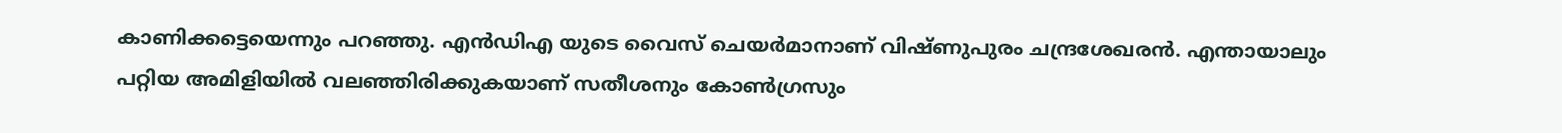കാണിക്കട്ടെയെന്നും പറഞ്ഞു. എൻഡിഎ യുടെ വൈസ് ചെയർമാനാണ് വിഷ്ണുപുരം ചന്ദ്രശേഖരൻ. എന്തായാലും പറ്റിയ അമിളിയിൽ വലഞ്ഞിരിക്കുകയാണ് സതീശനും കോൺഗ്രസും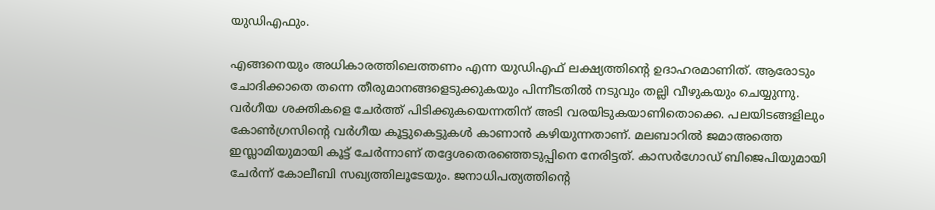യുഡിഎഫും.

എങ്ങനെയും അധികാരത്തിലെത്തണം എന്ന യുഡിഎഫ് ലക്ഷ്യത്തിൻ്റെ ഉദാഹരമാണിത്. ആരോടും ചോദിക്കാതെ തന്നെ തീരുമാനങ്ങളെടുക്കുകയും പിന്നീടതിൽ നടുവും തല്ലി വീഴുകയും ചെയ്യുന്നു. വ‌ർഗീയ ശക്തികളെ ചേർത്ത് പിടിക്കുകയെന്നതിന് അടി വരയിടുകയാണിതൊക്കെ. പലയിടങ്ങളിലും കോൺഗ്രസിൻ്റെ വർഗീയ കൂട്ടുകെട്ടുകൾ കാണാൻ കഴിയുന്നതാണ്. മലബാറിൽ ജമാഅത്തെ ഇസ്ലാമിയുമായി കൂട്ട് ചേർന്നാണ് തദ്ദേശതെരഞ്ഞെടുപ്പിനെ നേരിട്ടത്. കാസർഗോഡ് ബിജെപിയുമായി ചേർന്ന് കോലീബി സഖ്യത്തിലൂടേയും. ജനാധിപത്യത്തിൻ്റെ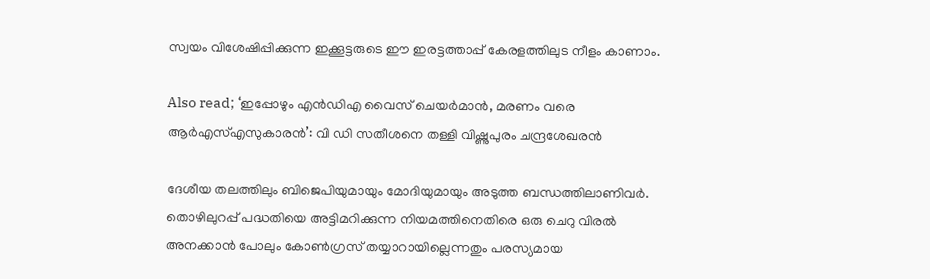സ്വയം വിശേഷിപ്പിക്കുന്ന ഇക്കൂട്ടരുടെ ഈ ഇരട്ടത്താപ്പ് കേരളത്തിലുട നീളം കാണാം.

Also read; ‘ഇപ്പോഴും എൻഡിഎ വൈസ് ചെയർമാൻ, മരണം വരെ ആർഎസ്എസുകാരൻ’: വി ഡി സതീശനെ തള്ളി വിഷ്ണുപുരം ചന്ദ്രശേഖരൻ

ദേശീയ തലത്തിലും ബിജെപിയുമായും മോദിയുമായും അടുത്ത ബന്ധത്തിലാണിവർ. തൊഴിലുറപ്പ് പദ്ധതിയെ അട്ടിമറിക്കുന്ന നിയമത്തിനെതിരെ ഒരു ചെറു വിരൽ അനക്കാൻ പോലും കോൺഗ്രസ് തയ്യാറായില്ലെന്നതും പരസ്യമായ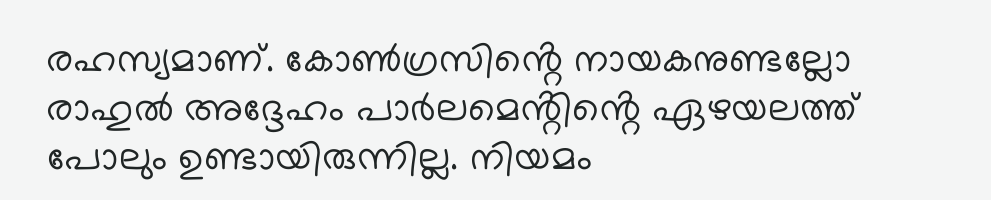രഹസ്യമാണ്. കോൺഗ്രസിൻ്റെ നായകനുണ്ടല്ലോ രാഹുൽ അദ്ദേഹം പാർലമെൻ്റിൻ്റെ ഏഴയലത്ത് പോലും ഉണ്ടായിരുന്നില്ല. നിയമം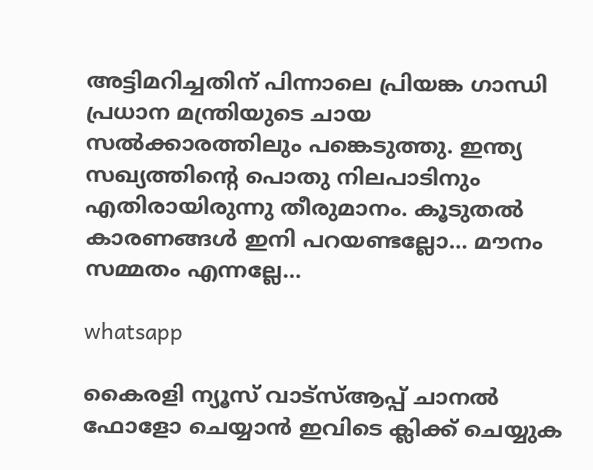അട്ടിമറിച്ചതിന് പിന്നാലെ പ്രിയങ്ക ഗാന്ധി പ്രധാന മന്ത്രിയുടെ ചായ സൽക്കാരത്തിലും പങ്കെടുത്തു. ഇന്ത്യ സഖ്യത്തിൻ്റെ പൊതു നിലപാടിനും എതിരായിരുന്നു തീരുമാനം. കൂടുതൽ കാരണങ്ങൾ ഇനി പറയണ്ടല്ലോ… മൗനം സമ്മതം എന്നല്ലേ…

whatsapp

കൈരളി ന്യൂസ് വാട്‌സ്ആപ്പ് ചാനല്‍ ഫോളോ ചെയ്യാന്‍ ഇവിടെ ക്ലിക്ക് ചെയ്യുക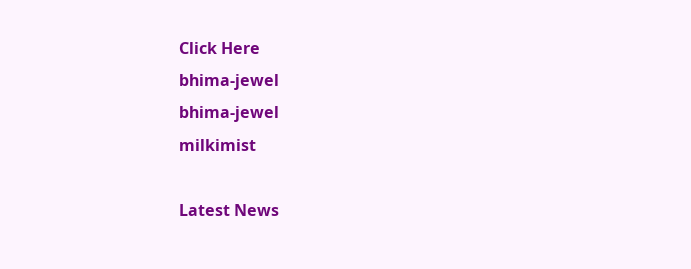Click Here
bhima-jewel
bhima-jewel
milkimist

Latest News